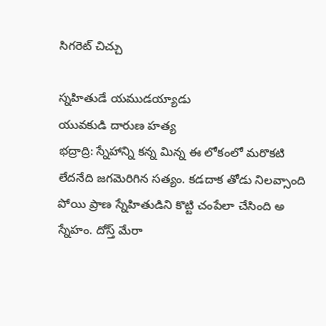సిగరెట్ చిచ్చు

స్నహితుడే యముడయ్యాడు
యువకుడి దారుణ హత్య
భద్రాద్రి: స్నేహాన్ని కన్న మిన్న ఈ లోకంలో మరొకటి లేదనేది జగమెరిగిన సత్యం. కడదాక తోడు నిలవ్సాంది పోయి ప్రాణ స్నేహితుడిని కొట్టి చంపేలా చేసింది అ స్నేహం. దోస్త్ మేరా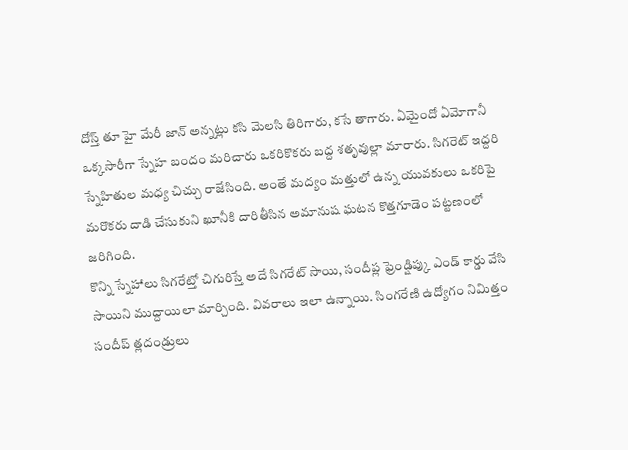దోస్త్ తూ హై మేరీ జాన్ అన్నట్లు కసి మెలసి తిరిగారు, కసే తాగారు. ఏమైందో ఏమోగానీ ఒక్కసారీగా స్నేహ బందం మరిచారు ఒకరికొకరు బద్ద శతృవుల్లా మారారు. సిగరెట్ ఇద్దరి స్నేహితుల మధ్య చిచ్చు రాజేసింది. అంతే మద్యం మత్తులో ఉన్న యువకులు ఒకరిపై మరొకరు దాడి చేసుకుని ఖూనీకి దారితీసిన అమానుష ఘటన కొత్తగూడెం పట్టణంలో జరిగింది.
కొన్ని స్నేహాలు సిగరేట్తో చిగురిస్తే అదే సిగరేట్ సాయి, సందీప్ల ఫ్రెండ్షిప్కు ఎండ్ కార్డు వేసి సాయిని ముద్దాయిలా మార్చింది. వివరాలు ఇలా ఉన్నాయి. సింగరేణి ఉద్యోగం నిమిత్తం సందీప్ త్లదండ్రులు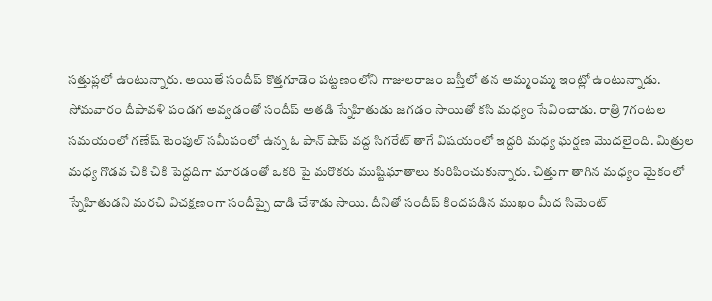సత్తుప్లలో ఉంటున్నారు. అయితే సందీప్ కొత్తగూడెం పట్టణంలోని గాజులరాజం బస్తీలో తన అమ్మంమ్మ ఇంట్లో ఉంటున్నాడు.
సోమవారం దీపావళి పండగ అవ్వడంతో సందీప్ అతడి స్నేహితుడు జగడం సాయితో కసి మధ్యం సేవించాడు. రాత్రి 7గంటల సమయంలో గణేష్ టెంపుల్ సమీపంలో ఉన్న ఓ పాన్ షాప్ వద్ద సిగరేట్ తాగే విషయంలో ఇద్దరి మధ్య ఘర్షణ మొదలైంది. మిత్రుల మధ్య గొడవ చికి చికి పెద్దదిగా మారడంతో ఒకరి పై మరొకరు ముష్టిఘాతాలు కురిపించుకున్నారు. చిత్తుగా తాగిన మధ్యం మైకంలో స్నేహితుడని మరచి విచక్షణంగా సందీప్పై దాడి చేశాడు సాయి. దీనితో సందీప్ కిందపడిన ముఖం మీద సిమెంట్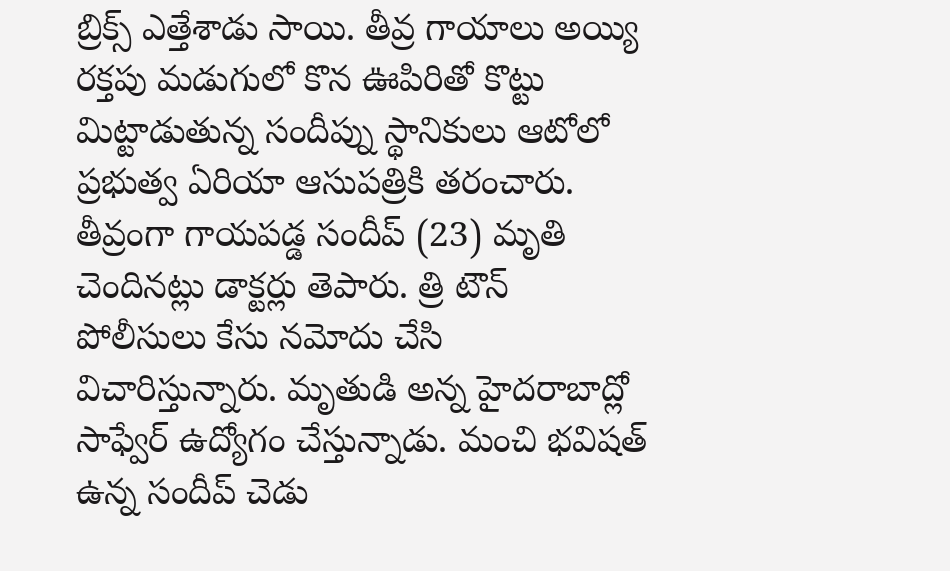బ్రిక్స్ ఎత్తేశాడు సాయి. తీవ్ర గాయాలు అయ్యి రక్తపు మడుగులో కొన ఊపిరితో కొట్టు మిట్టాడుతున్న సందీప్ను స్థానికులు ఆటోలో ప్రభుత్వ ఏరియా ఆసుపత్రికి తరంచారు.
తీవ్రంగా గాయపడ్డ సందీప్ (23) మృతి చెందినట్లు డాక్టర్లు తెపారు. త్రి టౌన్ పోలీసులు కేసు నమోదు చేసి విచారిస్తున్నారు. మృతుడి అన్న హైదరాబాద్లో సాఫ్వేర్ ఉద్యోగం చేస్తున్నాడు. మంచి భవిషత్ ఉన్న సందీప్ చెడు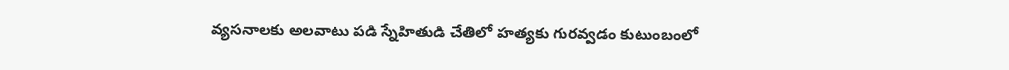వ్యసనాలకు అలవాటు పడి స్నేహితుడి చేతిలో హత్యకు గురవ్వడం కుటుంబంలో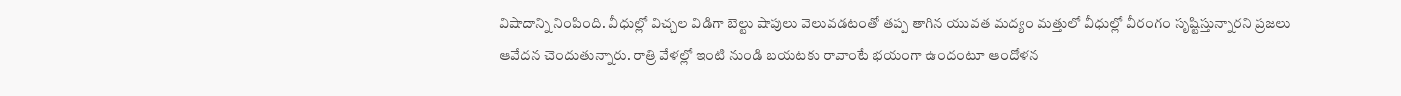విషాదాన్ని నింపింది. వీధుల్లో విచ్చల విడిగా బెల్టు షాపులు వెలువడటంతో తప్ప తాగిన యువత మద్యం మత్తులో వీధుల్లో వీరంగం సృష్టిస్తున్నారని ప్రజలు ఆవేదన చెందుతున్నారు. రాత్రి వేళల్లో ఇంటి నుండి బయటకు రావాంటే భయంగా ఉందంటూ ఆందోళన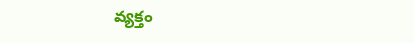వ్యక్తం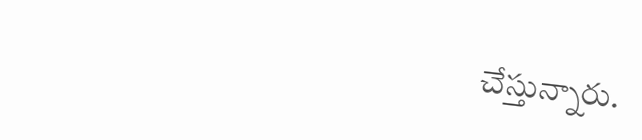చేస్తున్నారు.